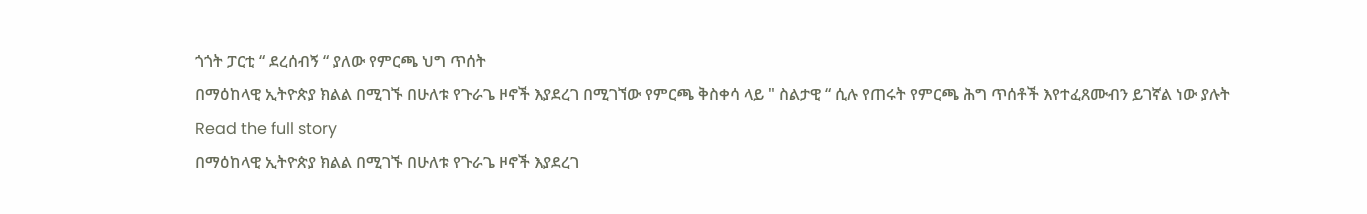ጎጎት ፓርቲ “ ደረሰብኝ “ ያለው የምርጫ ህግ ጥሰት
በማዕከላዊ ኢትዮጵያ ክልል በሚገኙ በሁለቱ የጉራጌ ዞኖች እያደረገ በሚገኘው የምርጫ ቅስቀሳ ላይ " ስልታዊ “ ሲሉ የጠሩት የምርጫ ሕግ ጥሰቶች እየተፈጸሙብን ይገኛል ነው ያሉት
Read the full story
በማዕከላዊ ኢትዮጵያ ክልል በሚገኙ በሁለቱ የጉራጌ ዞኖች እያደረገ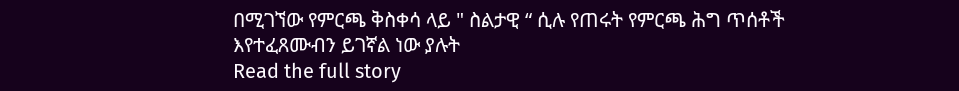በሚገኘው የምርጫ ቅስቀሳ ላይ " ስልታዊ “ ሲሉ የጠሩት የምርጫ ሕግ ጥሰቶች እየተፈጸሙብን ይገኛል ነው ያሉት
Read the full story